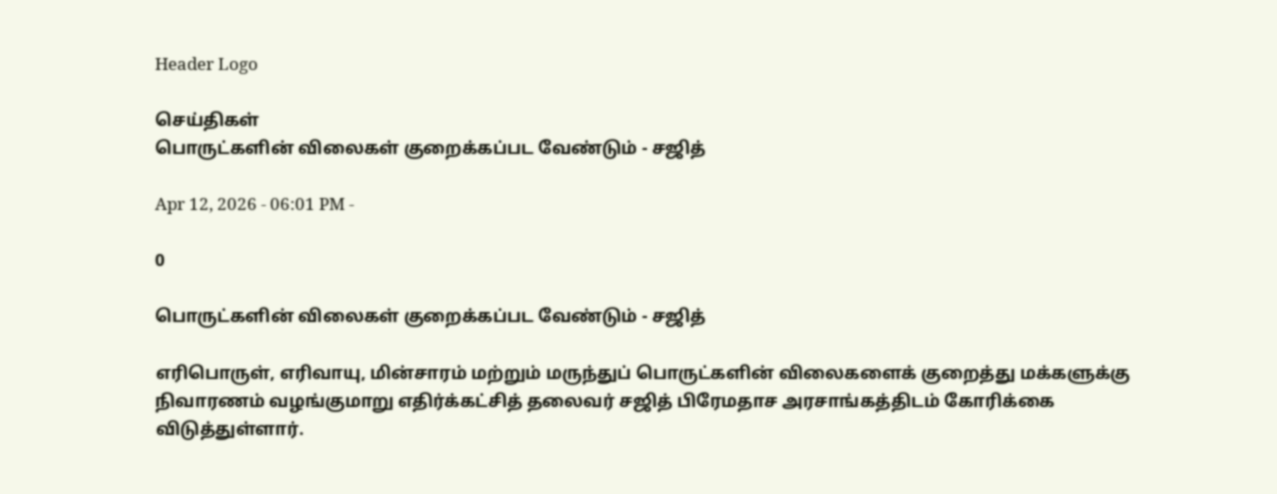Header Logo

செய்திகள்
பொருட்களின் விலைகள் குறைக்கப்பட வேண்டும் - சஜித்

Apr 12, 2026 - 06:01 PM -

0

பொருட்களின் விலைகள் குறைக்கப்பட வேண்டும் - சஜித்

எரிபொருள், எரிவாயு, மின்சாரம் மற்றும் மருந்துப் பொருட்களின் விலைகளைக் குறைத்து மக்களுக்கு நிவாரணம் வழங்குமாறு எதிர்க்கட்சித் தலைவர் சஜித் பிரேமதாச அரசாங்கத்திடம் கோரிக்கை விடுத்துள்ளார்.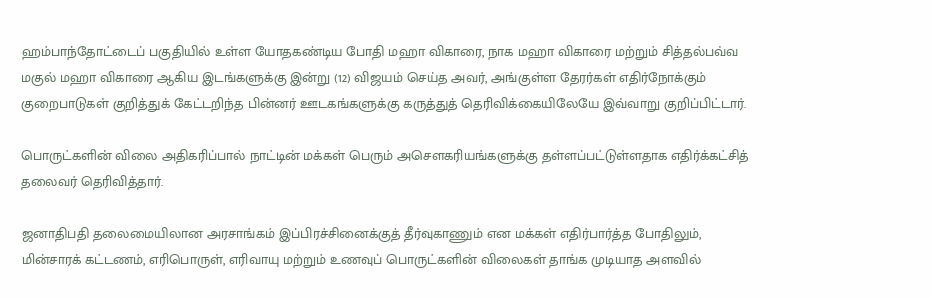ஹம்பாந்தோட்டைப் பகுதியில் உள்ள யோதகண்டிய போதி மஹா விகாரை, நாக மஹா விகாரை மற்றும் சித்தல்பவ்வ மகுல் மஹா விகாரை ஆகிய இடங்களுக்கு இன்று (12) விஜயம் செய்த அவர், அங்குள்ள தேரர்கள் எதிர்நோக்கும் குறைபாடுகள் குறித்துக் கேட்டறிந்த பின்னர் ஊடகங்களுக்கு கருத்துத் தெரிவிக்கையிலேயே இவ்வாறு குறிப்பிட்டார்.

பொருட்களின் விலை அதிகரிப்பால் நாட்டின் மக்கள் பெரும் அசௌகரியங்களுக்கு தள்ளப்பட்டுள்ளதாக எதிர்க்கட்சித் தலைவர் தெரிவித்தார்.

ஜனாதிபதி தலைமையிலான அரசாங்கம் இப்பிரச்சினைக்குத் தீர்வுகாணும் என மக்கள் எதிர்பார்த்த போதிலும், மின்சாரக் கட்டணம், எரிபொருள், எரிவாயு மற்றும் உணவுப் பொருட்களின் விலைகள் தாங்க முடியாத அளவில்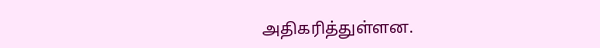அதிகரித்துள்ளன.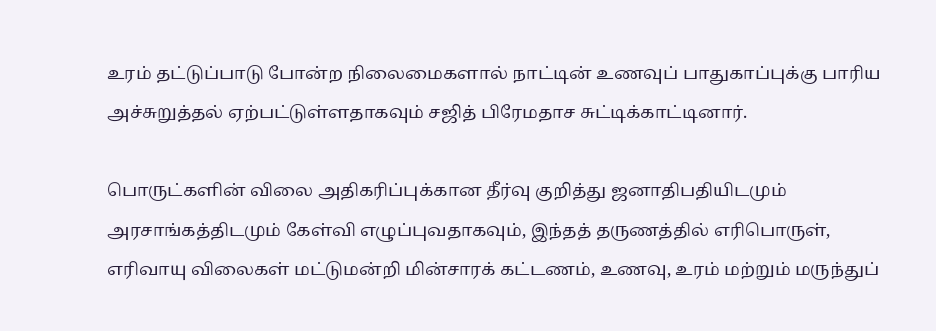உரம் தட்டுப்பாடு போன்ற நிலைமைகளால் நாட்டின் உணவுப் பாதுகாப்புக்கு பாரிய அச்சுறுத்தல் ஏற்பட்டுள்ளதாகவும் சஜித் பிரேமதாச சுட்டிக்காட்டினார்.

பொருட்களின் விலை அதிகரிப்புக்கான தீர்வு குறித்து ஜனாதிபதியிடமும் அரசாங்கத்திடமும் கேள்வி எழுப்புவதாகவும், இந்தத் தருணத்தில் எரிபொருள், எரிவாயு விலைகள் மட்டுமன்றி மின்சாரக் கட்டணம், உணவு, உரம் மற்றும் மருந்துப்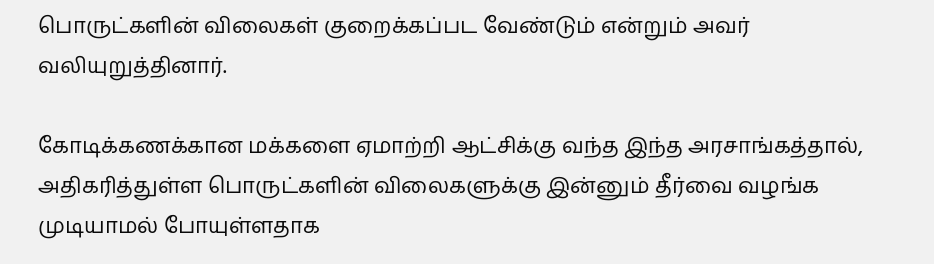பொருட்களின் விலைகள் குறைக்கப்பட வேண்டும் என்றும் அவர் வலியுறுத்தினார்.

கோடிக்கணக்கான மக்களை ஏமாற்றி ஆட்சிக்கு வந்த இந்த அரசாங்கத்தால், அதிகரித்துள்ள பொருட்களின் விலைகளுக்கு இன்னும் தீர்வை வழங்க முடியாமல் போயுள்ளதாக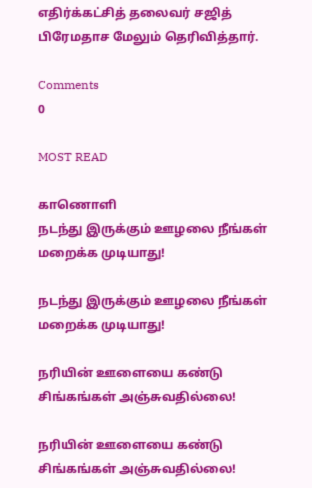எதிர்க்கட்சித் தலைவர் சஜித் பிரேமதாச மேலும் தெரிவித்தார்.

Comments
0

MOST READ

காணொளி
நடந்து இருக்கும் ஊழலை நீங்கள் மறைக்க முடியாது!

நடந்து இருக்கும் ஊழலை நீங்கள் மறைக்க முடியாது!

நரியின் ஊளையை கண்டு சிங்கங்கள் அஞ்சுவதில்லை!

நரியின் ஊளையை கண்டு சிங்கங்கள் அஞ்சுவதில்லை!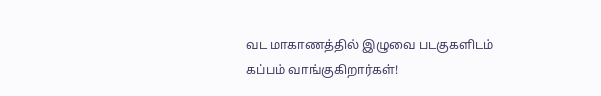வட மாகாணத்தில் இழுவை படகுகளிடம் கப்பம் வாங்குகிறார்கள்!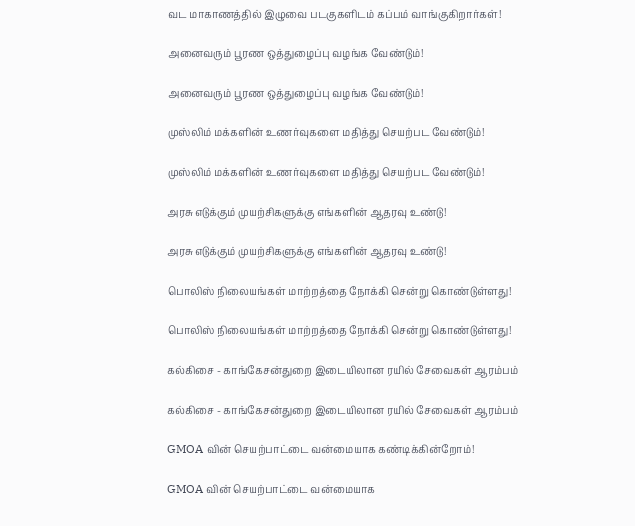வட மாகாணத்தில் இழுவை படகுகளிடம் கப்பம் வாங்குகிறார்கள்!

அனைவரும் பூரண ஒத்துழைப்பு வழங்க வேண்டும்!

அனைவரும் பூரண ஒத்துழைப்பு வழங்க வேண்டும்!

முஸ்லிம் மக்களின் உணர்வுகளை மதித்து செயற்பட வேண்டும்!

முஸ்லிம் மக்களின் உணர்வுகளை மதித்து செயற்பட வேண்டும்!

அரசு எடுக்கும் முயற்சிகளுக்கு எங்களின் ஆதரவு உண்டு!

அரசு எடுக்கும் முயற்சிகளுக்கு எங்களின் ஆதரவு உண்டு!

பொலிஸ் நிலையங்கள் மாற்றத்தை நோக்கி சென்று கொண்டுள்ளது!

பொலிஸ் நிலையங்கள் மாற்றத்தை நோக்கி சென்று கொண்டுள்ளது!

கல்கிசை - காங்கேசன்துறை இடையிலான ரயில் சேவைகள் ஆரம்பம்

கல்கிசை - காங்கேசன்துறை இடையிலான ரயில் சேவைகள் ஆரம்பம்

GMOA வின் செயற்பாட்டை வன்மையாக கண்டிக்கின்றோம்!

GMOA வின் செயற்பாட்டை வன்மையாக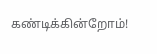கண்டிக்கின்றோம்!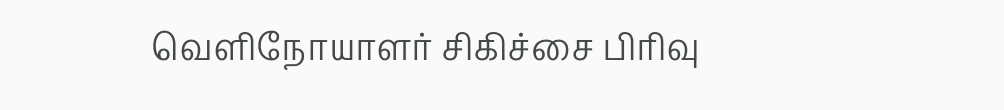வெளிநோயாளர் சிகிச்சை பிரிவு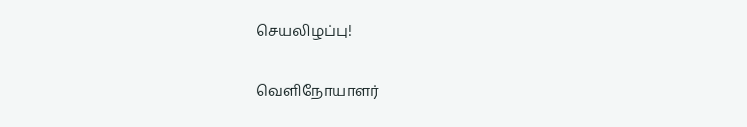செயலிழப்பு!

வெளிநோயாளர்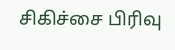சிகிச்சை பிரிவு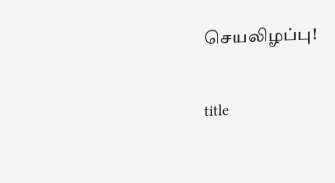செயலிழப்பு!

title